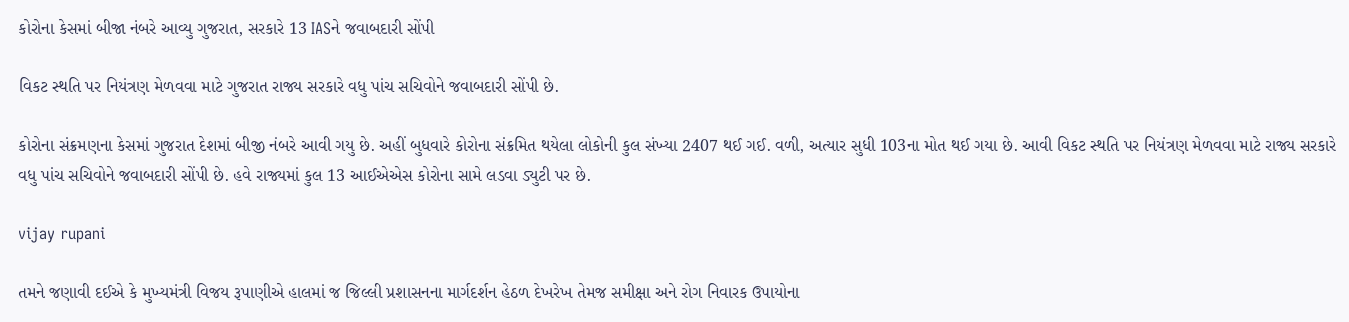કોરોના કેસમાં બીજા નંબરે આવ્યુ ગુજરાત, સરકારે 13 IASને જવાબદારી સોંપી

વિકટ સ્થતિ પર નિયંત્રણ મેળવવા માટે ગુજરાત રાજ્ય સરકારે વધુ પાંચ સચિવોને જવાબદારી સોંપી છે.

કોરોના સંક્રમણના કેસમાં ગુજરાત દેશમાં બીજી નંબરે આવી ગયુ છે. અહીં બુધવારે કોરોના સંક્રમિત થયેલા લોકોની કુલ સંખ્યા 2407 થઈ ગઈ. વળી, અત્યાર સુધી 103ના મોત થઈ ગયા છે. આવી વિકટ સ્થતિ પર નિયંત્રણ મેળવવા માટે રાજ્ય સરકારે વધુ પાંચ સચિવોને જવાબદારી સોંપી છે. હવે રાજ્યમાં કુલ 13 આઈએએસ કોરોના સામે લડવા ડ્યુટી પર છે.

vijay rupani

તમને જણાવી દઈએ કે મુખ્યમંત્રી વિજય રૂપાણીએ હાલમાં જ જિલ્લી પ્રશાસનના માર્ગદર્શન હેઠળ દેખરેખ તેમજ સમીક્ષા અને રોગ નિવારક ઉપાયોના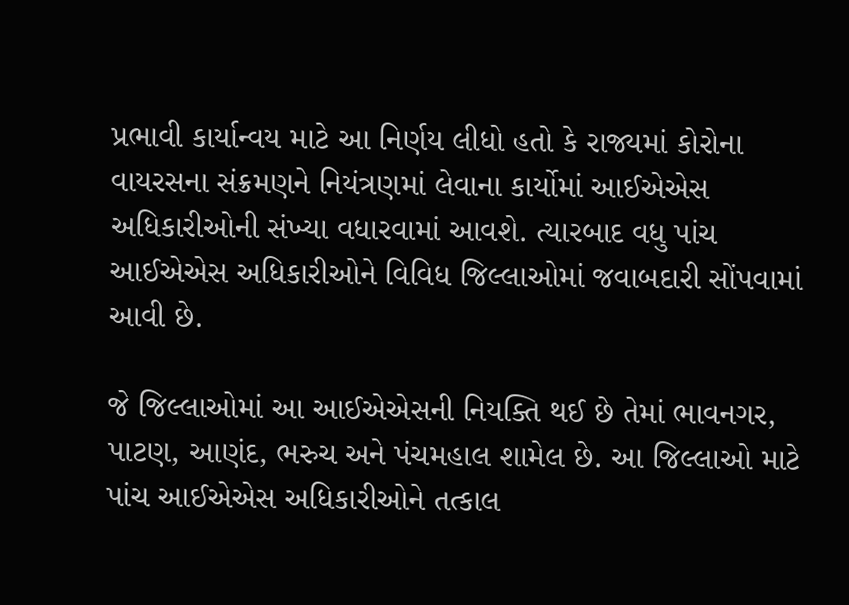પ્રભાવી કાર્યાન્વય માટે આ નિર્ણય લીધો હતો કે રાજ્યમાં કોરોના વાયરસના સંક્રમણને નિયંત્રણમાં લેવાના કાર્યોમાં આઈએએસ અધિકારીઓની સંખ્યા વધારવામાં આવશે. ત્યારબાદ વધુ પાંચ આઈએએસ અધિકારીઓને વિવિધ જિલ્લાઓમાં જવાબદારી સોંપવામાં આવી છે.

જે જિલ્લાઓમાં આ આઈએએસની નિયક્તિ થઈ છે તેમાં ભાવનગર, પાટણ, આણંદ, ભરુચ અને પંચમહાલ શામેલ છે. આ જિલ્લાઓ માટે પાંચ આઈએએસ અધિકારીઓને તત્કાલ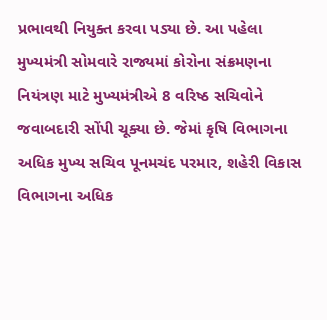પ્રભાવથી નિયુક્ત કરવા પડ્યા છે. આ પહેલા મુખ્યમંત્રી સોમવારે રાજ્યમાં કોરોના સંક્રમણના નિયંત્રણ માટે મુખ્યમંત્રીએ 8 વરિષ્ઠ સચિવોને જવાબદારી સોંપી ચૂક્યા છે. જેમાં કૃષિ વિભાગના અધિક મુખ્ય સચિવ પૂનમચંદ પરમાર, શહેરી વિકાસ વિભાગના અધિક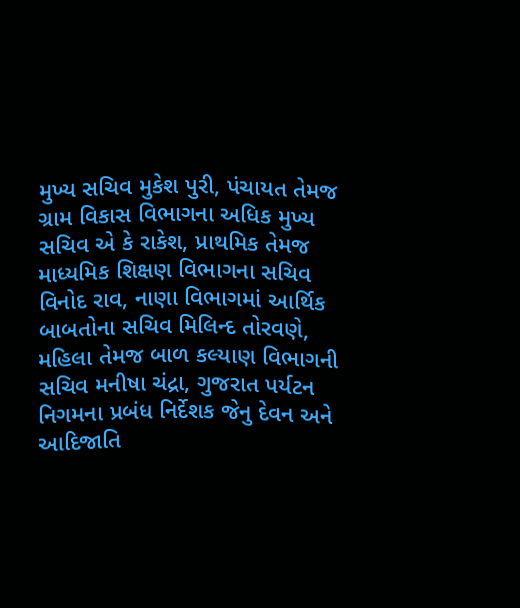મુખ્ય સચિવ મુકેશ પુરી, પંચાયત તેમજ ગ્રામ વિકાસ વિભાગના અધિક મુખ્ય સચિવ એ કે રાકેશ, પ્રાથમિક તેમજ માધ્યમિક શિક્ષણ વિભાગના સચિવ વિનોદ રાવ, નાણા વિભાગમાં આર્થિક બાબતોના સચિવ મિલિન્દ તોરવણે, મહિલા તેમજ બાળ કલ્યાણ વિભાગની સચિવ મનીષા ચંદ્રા, ગુજરાત પર્યટન નિગમના પ્રબંધ નિર્દેશક જેનુ દેવન અને આદિજાતિ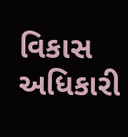વિકાસ અધિકારી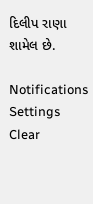દિલીપ રાણા શામેલ છે.

Notifications
Settings
Clear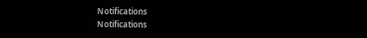Notifications
Notifications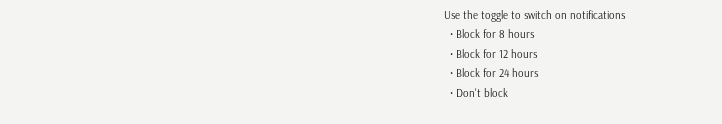Use the toggle to switch on notifications
  • Block for 8 hours
  • Block for 12 hours
  • Block for 24 hours
  • Don't block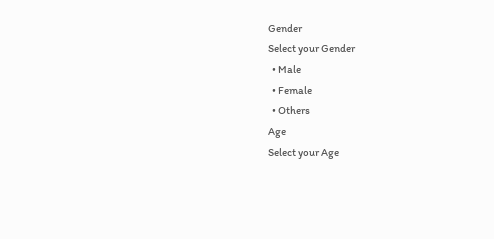Gender
Select your Gender
  • Male
  • Female
  • Others
Age
Select your Age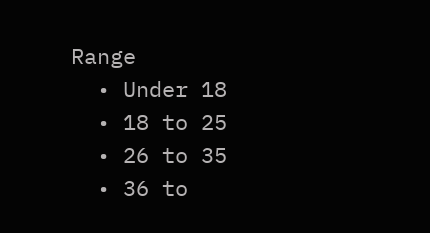Range
  • Under 18
  • 18 to 25
  • 26 to 35
  • 36 to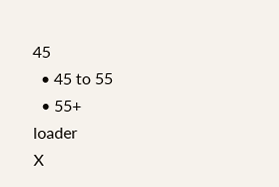45
  • 45 to 55
  • 55+
loader
X